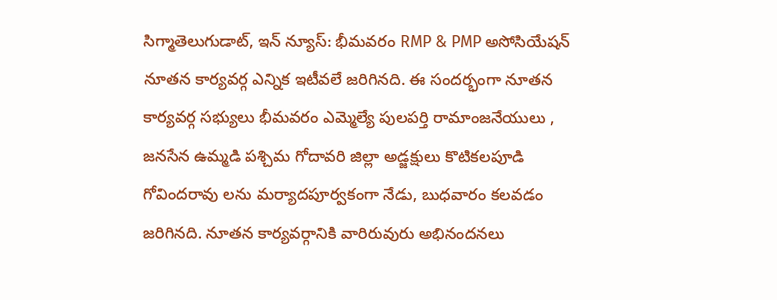సిగ్మాతెలుగుడాట్, ఇన్ న్యూస్: భీమవరం RMP & PMP అసోసియేషన్ నూతన కార్యవర్గ ఎన్నిక ఇటీవలే జరిగినది. ఈ సందర్భంగా నూతన కార్యవర్గ సభ్యులు భీమవరం ఎమ్మెల్యే పులపర్తి రామాంజనేయులు , జనసేన ఉమ్మడి పశ్చిమ గోదావరి జిల్లా అడ్జక్షులు కొటికలపూడి గోవిందరావు లను మర్యాదపూర్వకంగా నేడు, బుధవారం కలవడం జరిగినది. నూతన కార్యవర్గానికి వారిరువురు అభినందనలు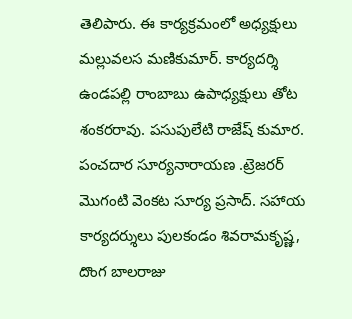తెలిపారు. ఈ కార్యక్రమంలో అధ్యక్షులు మల్లువలస మణికుమార్. కార్యదర్శి ఉండపల్లి రాంబాబు ఉపాధ్యక్షులు తోట శంకరరావు. పసుపులేటి రాజేష్ కుమార. పంచదార సూర్యనారాయణ .ట్రెజరర్ మొగంటి వెంకట సూర్య ప్రసాద్. సహాయ కార్యదర్శులు పులకండం శివరామకృష్ణ, దొంగ బాలరాజు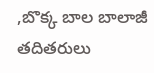,బొక్క బాల బాలాజీ తదితరులు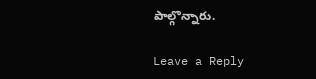పాల్గొన్నారు.

Leave a Reply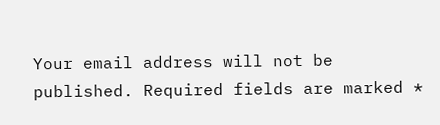Your email address will not be published. Required fields are marked *